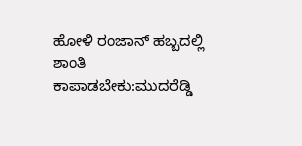ಹೋಳಿ ರಂಜಾನ್ ಹಬ್ಬದಲ್ಲಿ ಶಾಂತಿ ಕಾಪಾಡಬೇಕು:ಮುದರೆಡ್ಡಿ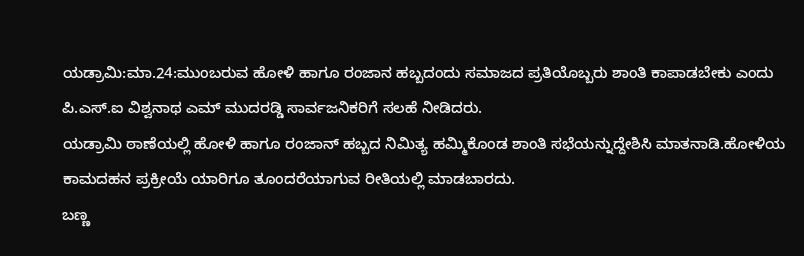ಯಡ್ರಾಮಿ:ಮಾ.24:ಮುಂಬರುವ ಹೋಳಿ ಹಾಗೂ ರಂಜಾನ ಹಬ್ಬದಂದು ಸಮಾಜದ ಪ್ರತಿಯೊಬ್ಬರು ಶಾಂತಿ ಕಾಪಾಡಬೇಕು ಎಂದು ಪಿ.ಎಸ್.ಐ ವಿಶ್ವನಾಥ ಎಮ್ ಮುದರಡ್ಡಿ ಸಾರ್ವಜನಿಕರಿಗೆ ಸಲಹೆ ನೀಡಿದರು.
ಯಡ್ರಾಮಿ ಠಾಣೆಯಲ್ಲಿ ಹೋಳಿ ಹಾಗೂ ರಂಜಾನ್ ಹಬ್ಬದ ನಿಮಿತ್ಯ ಹಮ್ಮಿಕೊಂಡ ಶಾಂತಿ ಸಭೆಯನ್ನುದ್ದೇಶಿಸಿ ಮಾತನಾಡಿ.ಹೋಳಿಯ ಕಾಮದಹನ ಪ್ರಕ್ರೀಯೆ ಯಾರಿಗೂ ತೂಂದರೆಯಾಗುವ ರೀತಿಯಲ್ಲಿ ಮಾಡಬಾರದು.
ಬಣ್ಣ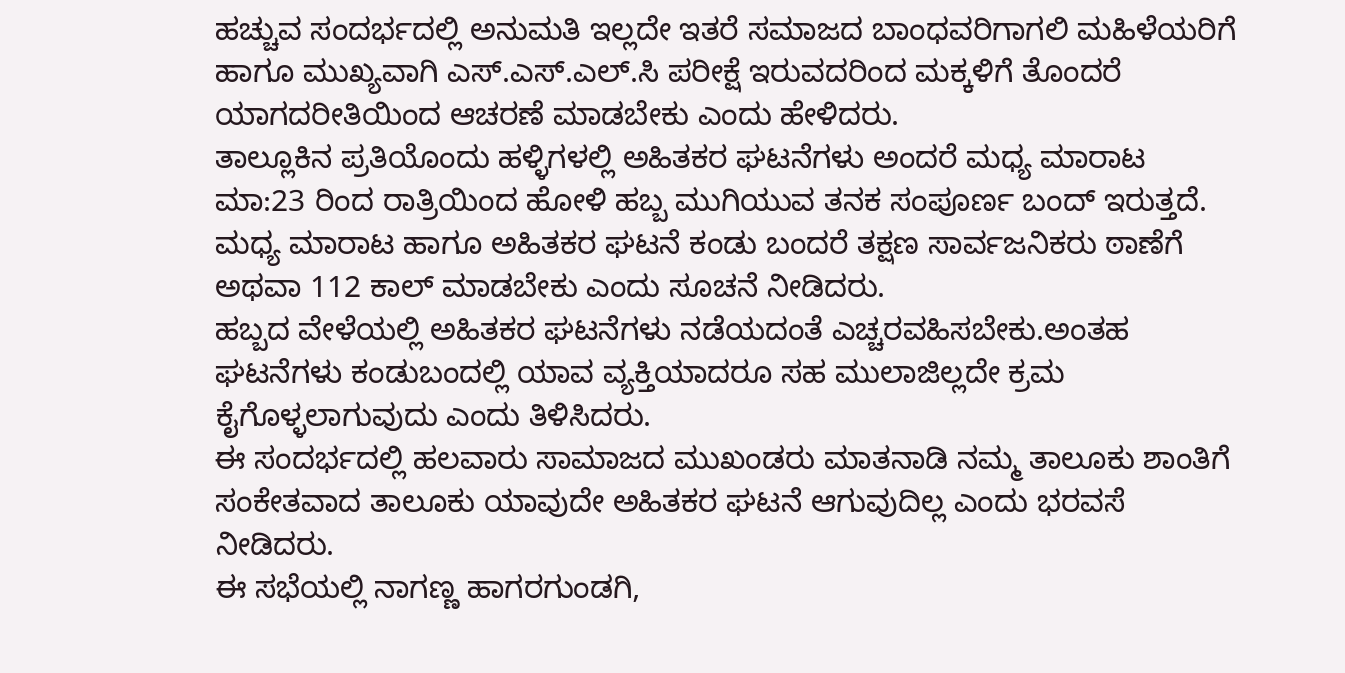ಹಚ್ಚುವ ಸಂದರ್ಭದಲ್ಲಿ ಅನುಮತಿ ಇಲ್ಲದೇ ಇತರೆ ಸಮಾಜದ ಬಾಂಧವರಿಗಾಗಲಿ ಮಹಿಳೆಯರಿಗೆ ಹಾಗೂ ಮುಖ್ಯವಾಗಿ ಎಸ್.ಎಸ್.ಎಲ್.ಸಿ ಪರೀಕ್ಷೆ ಇರುವದರಿಂದ ಮಕ್ಕಳಿಗೆ ತೊಂದರೆ ಯಾಗದರೀತಿಯಿಂದ ಆಚರಣೆ ಮಾಡಬೇಕು ಎಂದು ಹೇಳಿದರು.
ತಾಲ್ಲೂಕಿನ ಪ್ರತಿಯೊಂದು ಹಳ್ಳಿಗಳಲ್ಲಿ ಅಹಿತಕರ ಘಟನೆಗಳು ಅಂದರೆ ಮಧ್ಯ ಮಾರಾಟ ಮಾ:23 ರಿಂದ ರಾತ್ರಿಯಿಂದ ಹೋಳಿ ಹಬ್ಬ ಮುಗಿಯುವ ತನಕ ಸಂಪೂರ್ಣ ಬಂದ್ ಇರುತ್ತದೆ.
ಮಧ್ಯ ಮಾರಾಟ ಹಾಗೂ ಅಹಿತಕರ ಘಟನೆ ಕಂಡು ಬಂದರೆ ತಕ್ಷಣ ಸಾರ್ವಜನಿಕರು ಠಾಣೆಗೆ ಅಥವಾ 112 ಕಾಲ್ ಮಾಡಬೇಕು ಎಂದು ಸೂಚನೆ ನೀಡಿದರು.
ಹಬ್ಬದ ವೇಳೆಯಲ್ಲಿ ಅಹಿತಕರ ಘಟನೆಗಳು ನಡೆಯದಂತೆ ಎಚ್ಚರವಹಿಸಬೇಕು.ಅಂತಹ ಘಟನೆಗಳು ಕಂಡುಬಂದಲ್ಲಿ ಯಾವ ವ್ಯಕ್ತಿಯಾದರೂ ಸಹ ಮುಲಾಜಿಲ್ಲದೇ ಕ್ರಮ ಕೈಗೊಳ್ಳಲಾಗುವುದು ಎಂದು ತಿಳಿಸಿದರು.
ಈ ಸಂದರ್ಭದಲ್ಲಿ ಹಲವಾರು ಸಾಮಾಜದ ಮುಖಂಡರು ಮಾತನಾಡಿ ನಮ್ಮ ತಾಲೂಕು ಶಾಂತಿಗೆ ಸಂಕೇತವಾದ ತಾಲೂಕು ಯಾವುದೇ ಅಹಿತಕರ ಘಟನೆ ಆಗುವುದಿಲ್ಲ ಎಂದು ಭರವಸೆ ನೀಡಿದರು.
ಈ ಸಭೆಯಲ್ಲಿ ನಾಗಣ್ಣ ಹಾಗರಗುಂಡಗಿ,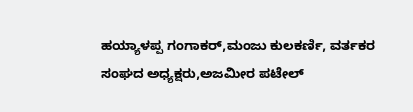ಹಯ್ಯಾಳಪ್ಪ ಗಂಗಾಕರ್,ಮಂಜು ಕುಲಕರ್ಣಿ, ವರ್ತಕರ ಸಂಘದ ಅಧ್ಯಕ್ಷರು,ಅಜಮೀರ ಪಟೇಲ್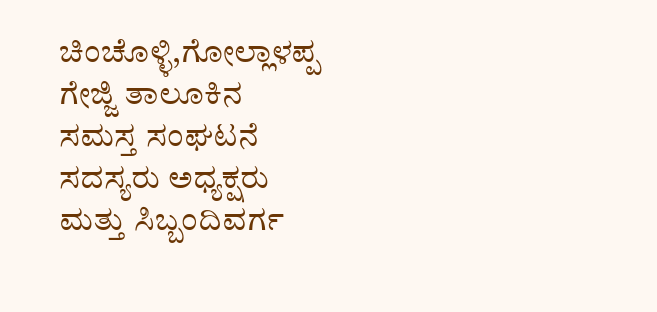ಚಿಂಚೊಳ್ಳಿ,ಗೋಲ್ಲಾಳಪ್ಪ ಗೇಜ್ಜಿ ತಾಲೂಕಿನ ಸಮಸ್ತ ಸಂಘಟನೆ ಸದಸ್ಯರು ಅಧ್ಯಕ್ಷರು ಮತ್ತು ಸಿಬ್ಬಂದಿವರ್ಗ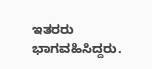ಇತರರು ಭಾಗವಹಿಸಿದ್ದರು.